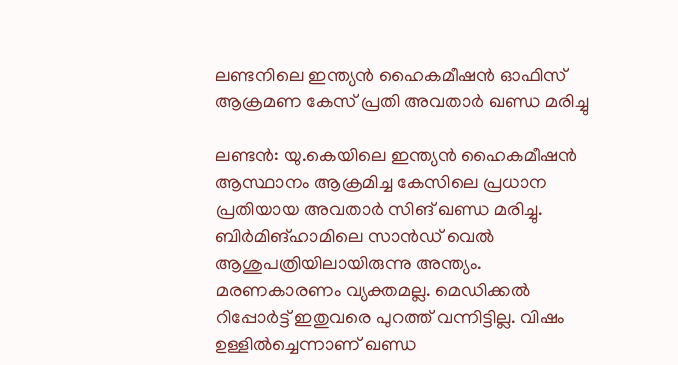ലണ്ടനിലെ ഇന്ത്യൻ ഹൈകമീഷൻ ഓഫിസ് ആക്രമണ കേസ് പ്രതി അവതാർ ഖണ്ഡ മരിച്ചു

ലണ്ടൻ: യു.കെയിലെ ഇന്ത്യൻ ഹൈകമീഷൻ ആസ്ഥാനം ആക്രമിച്ച കേസിലെ പ്രധാന പ്രതിയായ അവതാർ സിങ് ഖണ്ഡ മരിച്ചു. ബിർമിങ്ഹാമിലെ സാൻഡ് വെൽ ആശുപത്രിയിലായിരുന്നു അന്ത്യം. മരണകാരണം വ്യക്തമല്ല. മെഡിക്കൽ റിപ്പോർട്ട് ഇതുവരെ പുറത്ത് വന്നിട്ടില്ല. വിഷം ഉള്ളിൽച്ചെന്നാണ് ഖണ്ഡ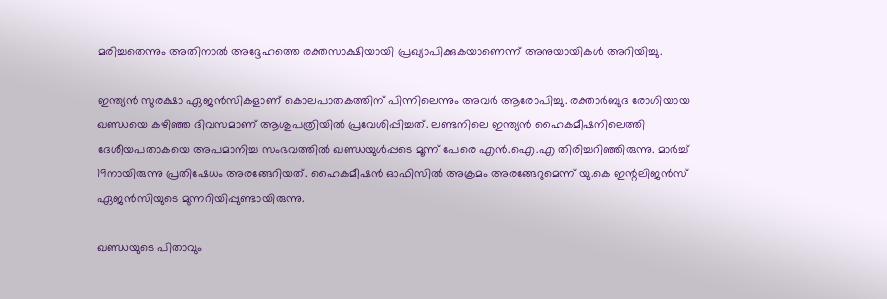മരിച്ചതെന്നും അതിനാൽ അദ്ദേഹത്തെ രക്തസാക്ഷിയായി പ്രഖ്യാപിക്കുകയാണെന്ന് അനുയായികൾ അറിയിച്ചു.

ഇന്ത്യൻ സുരക്ഷാ ഏജൻസികളാണ് കൊലപാതകത്തിന് പിന്നിലെന്നും അവർ ആരോപിച്ചു. രക്താർബുദ രോഗിയായ ഖണ്ഡയെ കഴിഞ്ഞ ദിവസമാണ് ആശുപത്രിയിൽ പ്രവേശിപ്പിച്ചത്. ലണ്ടനിലെ ഇന്ത്യൻ ഹൈകമീഷനിലെത്തി ദേശീയപതാകയെ അപമാനിച്ച സംഭവത്തിൽ ഖണ്ഡയുൾപ്പടെ മൂന്ന് പേരെ എൻ.ഐ.എ തിരിച്ചറിഞ്ഞിരുന്നു. മാർച്ച് 19നായിരുന്നു പ്രതിഷേധം അരങ്ങേറിയത്. ഹൈകമീഷൻ ഓഫിസിൽ അക്രമം അരങ്ങേറുമെന്ന് യു.കെ ഇന്റലിജൻസ് ഏജൻസിയുടെ മുന്നറിയിപ്പുണ്ടായിരുന്നു.

ഖണ്ഡയുടെ പിതാവും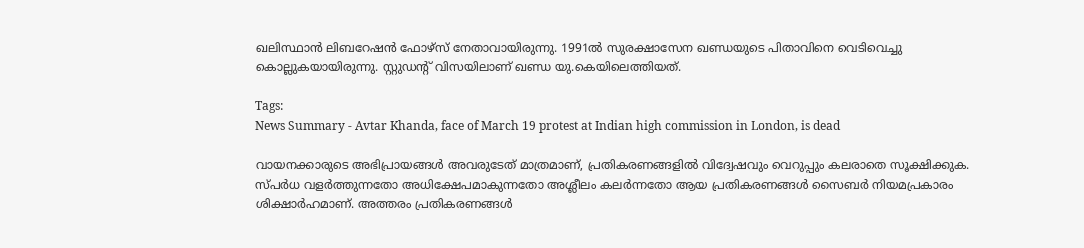ഖലിസ്ഥാൻ ലിബറേഷൻ ഫോഴ്സ് നേതാവായിരുന്നു. 1991ൽ സുരക്ഷാസേന ഖണ്ഡയുടെ പിതാവിനെ വെടിവെച്ചു കൊല്ലുകയായിരുന്നു. സ്റ്റുഡന്റ് വിസയിലാണ് ഖണ്ഡ യു.കെയിലെത്തിയത്.

Tags:
News Summary - Avtar Khanda, face of March 19 protest at Indian high commission in London, is dead

വായനക്കാരുടെ അഭിപ്രായങ്ങള്‍ അവരുടേത് മാത്രമാണ്, പ്രതികരണങ്ങളിൽ വിദ്വേഷവും വെറുപ്പും കലരാതെ സൂക്ഷിക്കുക. സ്പർധ വളർത്തുന്നതോ അധിക്ഷേപമാകുന്നതോ അശ്ലീലം കലർന്നതോ ആയ പ്രതികരണങ്ങൾ സൈബർ നിയമപ്രകാരം ശിക്ഷാർഹമാണ്. അത്തരം പ്രതികരണങ്ങൾ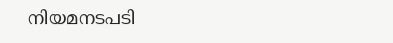നിയമനടപടി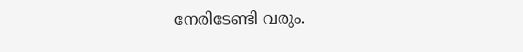നേരിടേണ്ടി വരും.